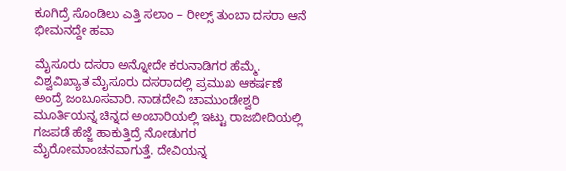ಕೂಗಿದ್ರೆ ಸೊಂಡಿಲು ಎತ್ತಿ ಸಲಾಂ – ರೀಲ್ಸ್ ತುಂಬಾ ದಸರಾ ಆನೆ ಭೀಮನದ್ದೇ ಹವಾ

ಮೈಸೂರು ದಸರಾ ಅನ್ನೋದೇ ಕರುನಾಡಿಗರ ಹೆಮ್ಮೆ. ವಿಶ್ವವಿಖ್ಯಾತ ಮೈಸೂರು ದಸರಾದಲ್ಲಿ ಪ್ರಮುಖ ಆಕರ್ಷಣೆ ಅಂದ್ರೆ ಜಂಬೂಸವಾರಿ. ನಾಡದೇವಿ ಚಾಮುಂಡೇಶ್ವರಿ ಮೂರ್ತಿಯನ್ನ ಚಿನ್ನದ ಅಂಬಾರಿಯಲ್ಲಿ ಇಟ್ಟು ರಾಜಬೀದಿಯಲ್ಲಿ ಗಜಪಡೆ ಹೆಜ್ಜೆ ಹಾಕುತ್ತಿದ್ರೆ ನೋಡುಗರ ಮೈರೋಮಾಂಚನವಾಗುತ್ತೆ. ದೇವಿಯನ್ನ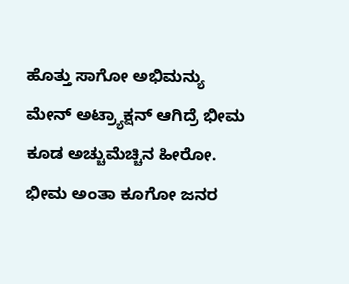ಹೊತ್ತು ಸಾಗೋ ಅಭಿಮನ್ಯು ಮೇನ್ ಅಟ್ರ್ಯಾಕ್ಷನ್ ಆಗಿದ್ರೆ ಭೀಮ ಕೂಡ ಅಚ್ಚುಮೆಚ್ಚಿನ ಹೀರೋ. ಭೀಮ ಅಂತಾ ಕೂಗೋ ಜನರ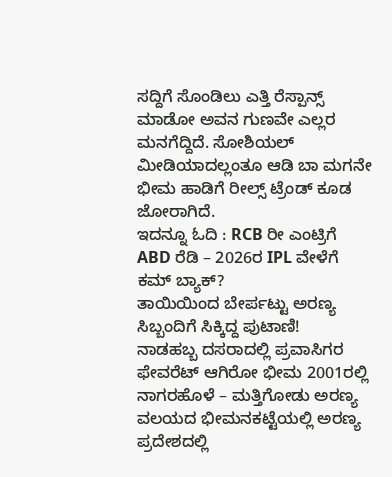ಸದ್ದಿಗೆ ಸೊಂಡಿಲು ಎತ್ತಿ ರೆಸ್ಪಾನ್ಸ್ ಮಾಡೋ ಅವನ ಗುಣವೇ ಎಲ್ಲರ ಮನಗೆದ್ದಿದೆ. ಸೋಶಿಯಲ್ ಮೀಡಿಯಾದಲ್ಲಂತೂ ಆಡಿ ಬಾ ಮಗನೇ ಭೀಮ ಹಾಡಿಗೆ ರೀಲ್ಸ್ ಟ್ರೆಂಡ್ ಕೂಡ ಜೋರಾಗಿದೆ.
ಇದನ್ನೂ ಓದಿ : RCB ರೀ ಎಂಟ್ರಿಗೆ ABD ರೆಡಿ – 2026ರ IPL ವೇಳೆಗೆ ಕಮ್ ಬ್ಯಾಕ್?
ತಾಯಿಯಿಂದ ಬೇರ್ಪಟ್ಟು ಅರಣ್ಯ ಸಿಬ್ಬಂದಿಗೆ ಸಿಕ್ಕಿದ್ದ ಪುಟಾಣಿ!
ನಾಡಹಬ್ಬ ದಸರಾದಲ್ಲಿ ಪ್ರವಾಸಿಗರ ಫೇವರೆಟ್ ಆಗಿರೋ ಭೀಮ 2001ರಲ್ಲಿ ನಾಗರಹೊಳೆ – ಮತ್ತಿಗೋಡು ಅರಣ್ಯ ವಲಯದ ಭೀಮನಕಟ್ಟೆಯಲ್ಲಿ ಅರಣ್ಯ ಪ್ರದೇಶದಲ್ಲಿ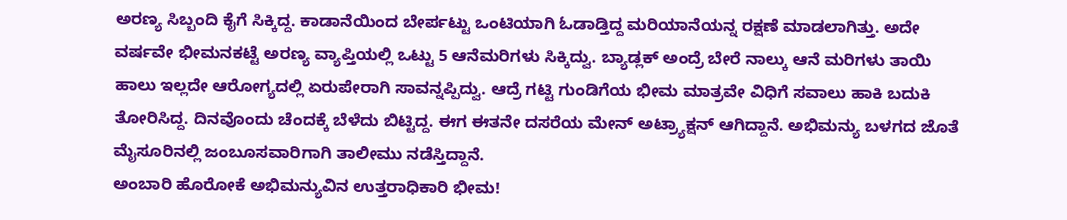ಅರಣ್ಯ ಸಿಬ್ಬಂದಿ ಕೈಗೆ ಸಿಕ್ಕಿದ್ದ. ಕಾಡಾನೆಯಿಂದ ಬೇರ್ಪಟ್ಟು ಒಂಟಿಯಾಗಿ ಓಡಾಡ್ತಿದ್ದ ಮರಿಯಾನೆಯನ್ನ ರಕ್ಷಣೆ ಮಾಡಲಾಗಿತ್ತು. ಅದೇ ವರ್ಷವೇ ಭೀಮನಕಟ್ಟೆ ಅರಣ್ಯ ವ್ಯಾಪ್ತಿಯಲ್ಲಿ ಒಟ್ಟು 5 ಆನೆಮರಿಗಳು ಸಿಕ್ಕಿದ್ವು. ಬ್ಯಾಡ್ಲಕ್ ಅಂದ್ರೆ ಬೇರೆ ನಾಲ್ಕು ಆನೆ ಮರಿಗಳು ತಾಯಿ ಹಾಲು ಇಲ್ಲದೇ ಆರೋಗ್ಯದಲ್ಲಿ ಏರುಪೇರಾಗಿ ಸಾವನ್ನಪ್ಪಿದ್ವು. ಆದ್ರೆ ಗಟ್ಟಿ ಗುಂಡಿಗೆಯ ಭೀಮ ಮಾತ್ರವೇ ವಿಧಿಗೆ ಸವಾಲು ಹಾಕಿ ಬದುಕಿ ತೋರಿಸಿದ್ದ. ದಿನವೊಂದು ಚೆಂದಕ್ಕೆ ಬೆಳೆದು ಬಿಟ್ಟಿದ್ದ. ಈಗ ಈತನೇ ದಸರೆಯ ಮೇನ್ ಅಟ್ರ್ಯಾಕ್ಷನ್ ಆಗಿದ್ದಾನೆ. ಅಭಿಮನ್ಯು ಬಳಗದ ಜೊತೆ ಮೈಸೂರಿನಲ್ಲಿ ಜಂಬೂಸವಾರಿಗಾಗಿ ತಾಲೀಮು ನಡೆಸ್ತಿದ್ದಾನೆ.
ಅಂಬಾರಿ ಹೊರೋಕೆ ಅಭಿಮನ್ಯುವಿನ ಉತ್ತರಾಧಿಕಾರಿ ಭೀಮ!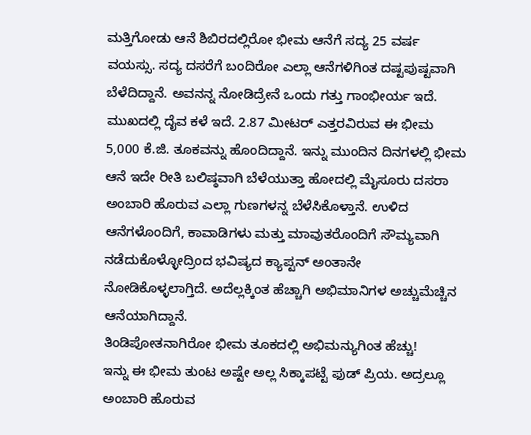ಮತ್ತಿಗೋಡು ಆನೆ ಶಿಬಿರದಲ್ಲಿರೋ ಭೀಮ ಆನೆಗೆ ಸದ್ಯ 25 ವರ್ಷ ವಯಸ್ಸು. ಸದ್ಯ ದಸರೆಗೆ ಬಂದಿರೋ ಎಲ್ಲಾ ಆನೆಗಳಿಗಿಂತ ದಷ್ಟಪುಷ್ಟವಾಗಿ ಬೆಳೆದಿದ್ದಾನೆ. ಅವನನ್ನ ನೋಡಿದ್ರೇನೆ ಒಂದು ಗತ್ತು ಗಾಂಭೀರ್ಯ ಇದೆ. ಮುಖದಲ್ಲಿ ದೈವ ಕಳೆ ಇದೆ. 2.87 ಮೀಟರ್ ಎತ್ತರವಿರುವ ಈ ಭೀಮ 5,000 ಕೆ.ಜಿ. ತೂಕವನ್ನು ಹೊಂದಿದ್ದಾನೆ. ಇನ್ನು ಮುಂದಿನ ದಿನಗಳಲ್ಲಿ ಭೀಮ ಆನೆ ಇದೇ ರೀತಿ ಬಲಿಷ್ಠವಾಗಿ ಬೆಳೆಯುತ್ತಾ ಹೋದಲ್ಲಿ ಮೈಸೂರು ದಸರಾ ಅಂಬಾರಿ ಹೊರುವ ಎಲ್ಲಾ ಗುಣಗಳನ್ನ ಬೆಳೆಸಿಕೊಳ್ತಾನೆ. ಉಳಿದ ಆನೆಗಳೊಂದಿಗೆ, ಕಾವಾಡಿಗಳು ಮತ್ತು ಮಾವುತರೊಂದಿಗೆ ಸೌಮ್ಯವಾಗಿ ನಡೆದುಕೊಳ್ಳೋದ್ರಿಂದ ಭವಿಷ್ಯದ ಕ್ಯಾಪ್ಟನ್ ಅಂತಾನೇ ನೋಡಿಕೊಳ್ಳಲಾಗ್ತಿದೆ. ಅದೆಲ್ಲಕ್ಕಿಂತ ಹೆಚ್ಚಾಗಿ ಅಭಿಮಾನಿಗಳ ಅಚ್ಚುಮೆಚ್ಚಿನ ಆನೆಯಾಗಿದ್ದಾನೆ.
ತಿಂಡಿಪೋತನಾಗಿರೋ ಭೀಮ ತೂಕದಲ್ಲಿ ಅಭಿಮನ್ಯುಗಿಂತ ಹೆಚ್ಚು!
ಇನ್ನು ಈ ಭೀಮ ತುಂಟ ಅಷ್ಟೇ ಅಲ್ಲ ಸಿಕ್ಕಾಪಟ್ಟೆ ಫುಡ್ ಪ್ರಿಯ. ಅದ್ರಲ್ಲೂ ಅಂಬಾರಿ ಹೊರುವ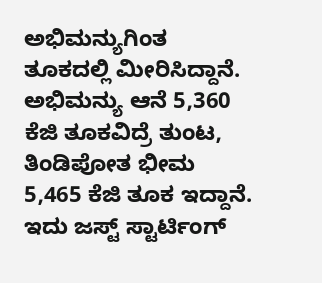ಅಭಿಮನ್ಯುಗಿಂತ ತೂಕದಲ್ಲಿ ಮೀರಿಸಿದ್ದಾನೆ. ಅಭಿಮನ್ಯು ಆನೆ 5,360 ಕೆಜಿ ತೂಕವಿದ್ರೆ ತುಂಟ, ತಿಂಡಿಪೋತ ಭೀಮ 5,465 ಕೆಜಿ ತೂಕ ಇದ್ದಾನೆ. ಇದು ಜಸ್ಟ್ ಸ್ಟಾರ್ಟಿಂಗ್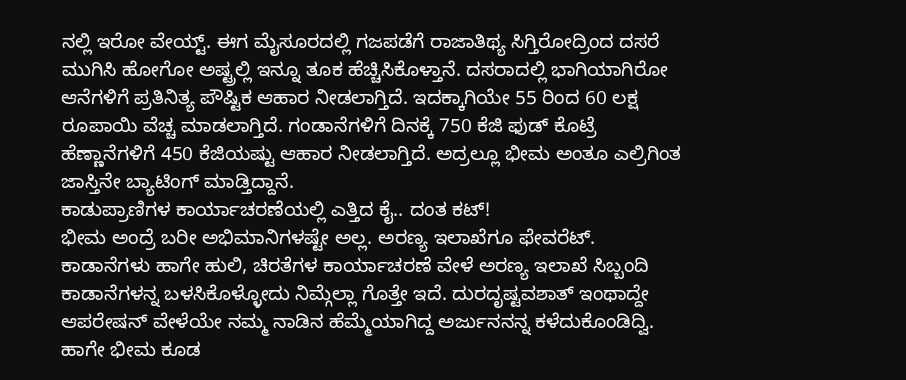ನಲ್ಲಿ ಇರೋ ವೇಯ್ಟ್. ಈಗ ಮೈಸೂರದಲ್ಲಿ ಗಜಪಡೆಗೆ ರಾಜಾತಿಥ್ಯ ಸಿಗ್ತಿರೋದ್ರಿಂದ ದಸರೆ ಮುಗಿಸಿ ಹೋಗೋ ಅಷ್ಟ್ರಲ್ಲಿ ಇನ್ನೂ ತೂಕ ಹೆಚ್ಚಿಸಿಕೊಳ್ತಾನೆ. ದಸರಾದಲ್ಲಿ ಭಾಗಿಯಾಗಿರೋ ಆನೆಗಳಿಗೆ ಪ್ರತಿನಿತ್ಯ ಪೌಷ್ಟಿಕ ಆಹಾರ ನೀಡಲಾಗ್ತಿದೆ. ಇದಕ್ಕಾಗಿಯೇ 55 ರಿಂದ 60 ಲಕ್ಷ ರೂಪಾಯಿ ವೆಚ್ಚ ಮಾಡಲಾಗ್ತಿದೆ. ಗಂಡಾನೆಗಳಿಗೆ ದಿನಕ್ಕೆ 750 ಕೆಜಿ ಫುಡ್ ಕೊಟ್ರೆ ಹೆಣ್ಣಾನೆಗಳಿಗೆ 450 ಕೆಜಿಯಷ್ಟು ಆಹಾರ ನೀಡಲಾಗ್ತಿದೆ. ಅದ್ರಲ್ಲೂ ಭೀಮ ಅಂತೂ ಎಲ್ರಿಗಿಂತ ಜಾಸ್ತಿನೇ ಬ್ಯಾಟಿಂಗ್ ಮಾಡ್ತಿದ್ದಾನೆ.
ಕಾಡುಪ್ರಾಣಿಗಳ ಕಾರ್ಯಾಚರಣೆಯಲ್ಲಿ ಎತ್ತಿದ ಕೈ.. ದಂತ ಕಟ್!
ಭೀಮ ಅಂದ್ರೆ ಬರೀ ಅಭಿಮಾನಿಗಳಷ್ಟೇ ಅಲ್ಲ. ಅರಣ್ಯ ಇಲಾಖೆಗೂ ಫೇವರೆಟ್. ಕಾಡಾನೆಗಳು ಹಾಗೇ ಹುಲಿ, ಚಿರತೆಗಳ ಕಾರ್ಯಾಚರಣೆ ವೇಳೆ ಅರಣ್ಯ ಇಲಾಖೆ ಸಿಬ್ಬಂದಿ ಕಾಡಾನೆಗಳನ್ನ ಬಳಸಿಕೊಳ್ಳೋದು ನಿಮ್ಗೆಲ್ಲಾ ಗೊತ್ತೇ ಇದೆ. ದುರದೃಷ್ಟವಶಾತ್ ಇಂಥಾದ್ದೇ ಆಪರೇಷನ್ ವೇಳೆಯೇ ನಮ್ಮ ನಾಡಿನ ಹೆಮ್ಮೆಯಾಗಿದ್ದ ಅರ್ಜುನನನ್ನ ಕಳೆದುಕೊಂಡಿದ್ವಿ. ಹಾಗೇ ಭೀಮ ಕೂಡ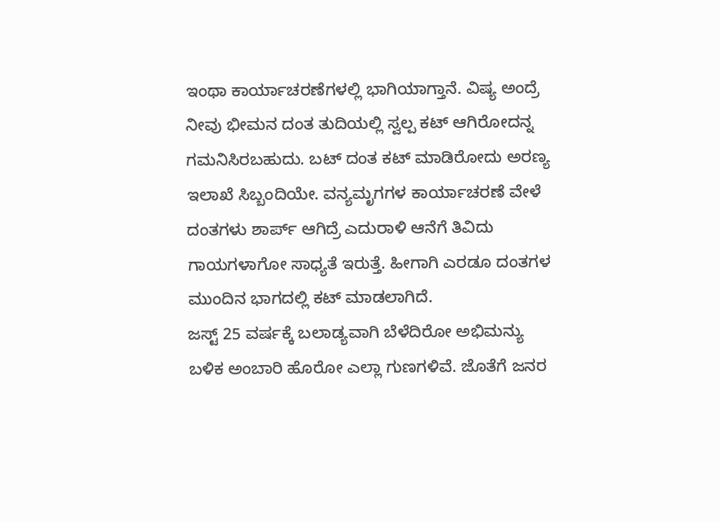ಇಂಥಾ ಕಾರ್ಯಾಚರಣೆಗಳಲ್ಲಿ ಭಾಗಿಯಾಗ್ತಾನೆ. ವಿಷ್ಯ ಅಂದ್ರೆ ನೀವು ಭೀಮನ ದಂತ ತುದಿಯಲ್ಲಿ ಸ್ವಲ್ಪ ಕಟ್ ಆಗಿರೋದನ್ನ ಗಮನಿಸಿರಬಹುದು. ಬಟ್ ದಂತ ಕಟ್ ಮಾಡಿರೋದು ಅರಣ್ಯ ಇಲಾಖೆ ಸಿಬ್ಬಂದಿಯೇ. ವನ್ಯಮೃಗಗಳ ಕಾರ್ಯಾಚರಣೆ ವೇಳೆ ದಂತಗಳು ಶಾರ್ಪ್ ಆಗಿದ್ರೆ ಎದುರಾಳಿ ಆನೆಗೆ ತಿವಿದು ಗಾಯಗಳಾಗೋ ಸಾಧ್ಯತೆ ಇರುತ್ತೆ. ಹೀಗಾಗಿ ಎರಡೂ ದಂತಗಳ ಮುಂದಿನ ಭಾಗದಲ್ಲಿ ಕಟ್ ಮಾಡಲಾಗಿದೆ.
ಜಸ್ಟ್ 25 ವರ್ಷಕ್ಕೆ ಬಲಾಡ್ಯವಾಗಿ ಬೆಳೆದಿರೋ ಅಭಿಮನ್ಯು ಬಳಿಕ ಅಂಬಾರಿ ಹೊರೋ ಎಲ್ಲಾ ಗುಣಗಳಿವೆ. ಜೊತೆಗೆ ಜನರ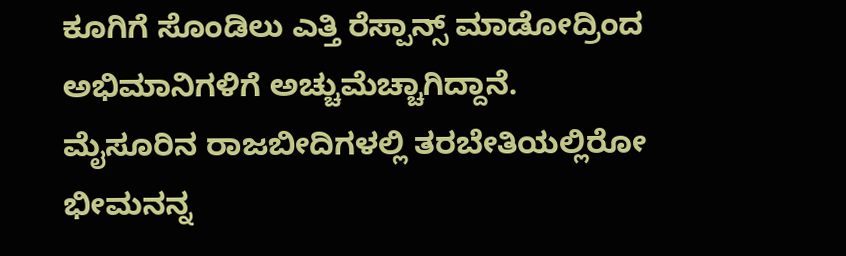ಕೂಗಿಗೆ ಸೊಂಡಿಲು ಎತ್ತಿ ರೆಸ್ಪಾನ್ಸ್ ಮಾಡೋದ್ರಿಂದ ಅಭಿಮಾನಿಗಳಿಗೆ ಅಚ್ಚುಮೆಚ್ಚಾಗಿದ್ದಾನೆ. ಮೈಸೂರಿನ ರಾಜಬೀದಿಗಳಲ್ಲಿ ತರಬೇತಿಯಲ್ಲಿರೋ ಭೀಮನನ್ನ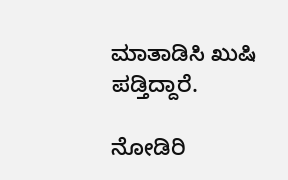ಮಾತಾಡಿಸಿ ಖುಷಿ ಪಡ್ತಿದ್ದಾರೆ.

ನೋಡಿರಿ